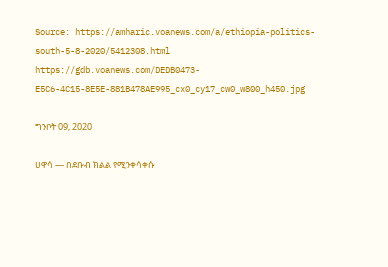Source: https://amharic.voanews.com/a/ethiopia-politics-south-5-8-2020/5412308.html
https://gdb.voanews.com/DEDB0473-E5C6-4C15-8E5E-881B478AE995_cx0_cy17_cw0_w800_h450.jpg

ግንቦት 09, 2020

ሀዋሳ — በደቡብ ክልል የሚንቀሳቀሱ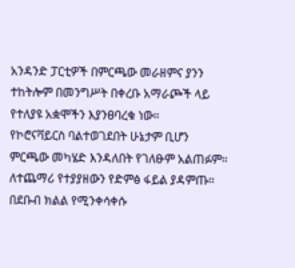አንዳንድ ፓርቲዎች በምርጫው መራዘምና ያንን ተከትሎም በመንግሥት በቀረቡ አማራጮች ላይ የተለያዩ አቋሞችን እያንፀባረቁ ነው።
የኮሮናቫይርስ ባልተወገደበት ሁኔታም ቢሆን ምርጫው መካሄድ እንዳለበት የገለፁም አልጠፉም።
ለተጨማሪ የተያያዘውን የድምፅ ፋይል ያዳምጡ።
በደቡብ ክልል የሚንቀሳቀሱ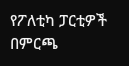የፖለቲካ ፓርቲዎች በምርጫ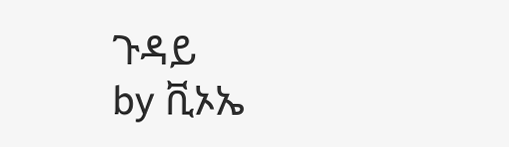ጉዳይ
by ቪኦኤ